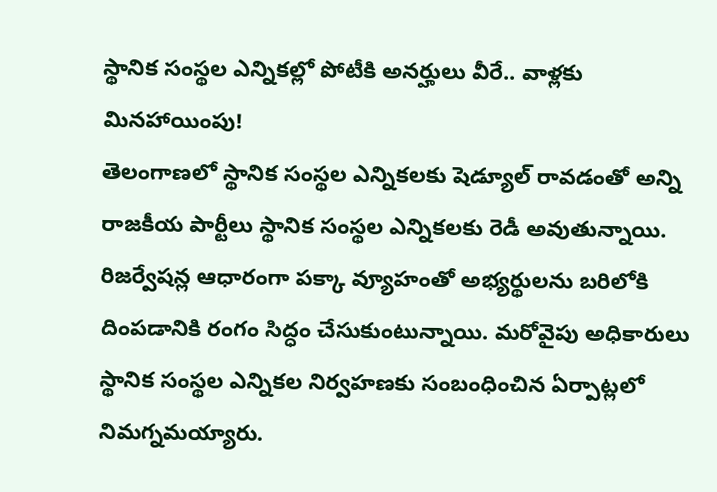స్థానిక సంస్థల ఎన్నికల్లో పోటీకి అనర్హులు వీరే.. వాళ్లకు మినహాయింపు!
తెలంగాణలో స్థానిక సంస్థల ఎన్నికలకు షెడ్యూల్ రావడంతో అన్ని రాజకీయ పార్టీలు స్థానిక సంస్థల ఎన్నికలకు రెడీ అవుతున్నాయి. రిజర్వేషన్ల ఆధారంగా పక్కా వ్యూహంతో అభ్యర్థులను బరిలోకి దింపడానికి రంగం సిద్ధం చేసుకుంటున్నాయి. మరోవైపు అధికారులు స్థానిక సంస్థల ఎన్నికల నిర్వహణకు సంబంధించిన ఏర్పాట్లలో నిమగ్నమయ్యారు.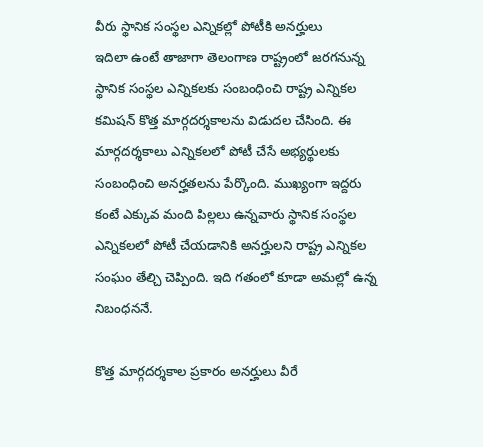వీరు స్థానిక సంస్థల ఎన్నికల్లో పోటీకి అనర్హులు
ఇదిలా ఉంటే తాజాగా తెలంగాణ రాష్ట్రంలో జరగనున్న స్థానిక సంస్థల ఎన్నికలకు సంబంధించి రాష్ట్ర ఎన్నికల కమిషన్ కొత్త మార్గదర్శకాలను విడుదల చేసింది. ఈ మార్గదర్శకాలు ఎన్నికలలో పోటీ చేసే అభ్యర్థులకు సంబంధించి అనర్హతలను పేర్కొంది. ముఖ్యంగా ఇద్దరు కంటే ఎక్కువ మంది పిల్లలు ఉన్నవారు స్థానిక సంస్థల ఎన్నికలలో పోటీ చేయడానికి అనర్హులని రాష్ట్ర ఎన్నికల సంఘం తేల్చి చెప్పింది. ఇది గతంలో కూడా అమల్లో ఉన్న నిబంధననే.

కొత్త మార్గదర్శకాల ప్రకారం అనర్హులు వీరే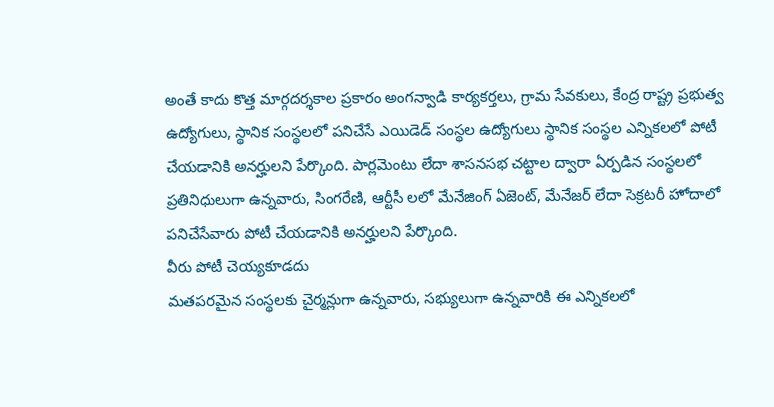అంతే కాదు కొత్త మార్గదర్శకాల ప్రకారం అంగన్వాడి కార్యకర్తలు, గ్రామ సేవకులు, కేంద్ర రాష్ట్ర ప్రభుత్వ ఉద్యోగులు, స్థానిక సంస్థలలో పనిచేసే ఎయిడెడ్ సంస్థల ఉద్యోగులు స్థానిక సంస్థల ఎన్నికలలో పోటీ చేయడానికి అనర్హులని పేర్కొంది. పార్లమెంటు లేదా శాసనసభ చట్టాల ద్వారా ఏర్పడిన సంస్థలలో ప్రతినిధులుగా ఉన్నవారు, సింగరేణి, ఆర్టీసీ లలో మేనేజింగ్ ఏజెంట్, మేనేజర్ లేదా సెక్రటరీ హోదాలో పనిచేసేవారు పోటీ చేయడానికి అనర్హులని పేర్కొంది.
వీరు పోటీ చెయ్యకూడదు
మతపరమైన సంస్థలకు చైర్మన్లుగా ఉన్నవారు, సభ్యులుగా ఉన్నవారికి ఈ ఎన్నికలలో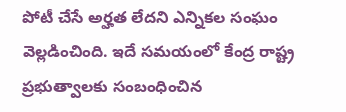పోటీ చేసే అర్హత లేదని ఎన్నికల సంఘం వెల్లడించింది. ఇదే సమయంలో కేంద్ర రాష్ట్ర ప్రభుత్వాలకు సంబంధించిన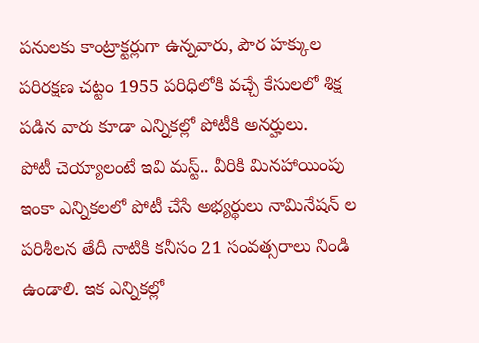పనులకు కాంట్రాక్టర్లుగా ఉన్నవారు, పౌర హక్కుల పరిరక్షణ చట్టం 1955 పరిధిలోకి వచ్చే కేసులలో శిక్ష పడిన వారు కూడా ఎన్నికల్లో పోటీకి అనర్హులు.
పోటీ చెయ్యాలంటే ఇవి మస్ట్.. వీరికి మినహాయింపు
ఇంకా ఎన్నికలలో పోటీ చేసే అభ్యర్థులు నామినేషన్ ల పరిశీలన తేదీ నాటికి కనీసం 21 సంవత్సరాలు నిండి ఉండాలి. ఇక ఎన్నికల్లో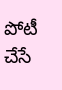పోటీ చేసే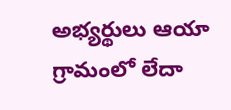అభ్యర్థులు ఆయా గ్రామంలో లేదా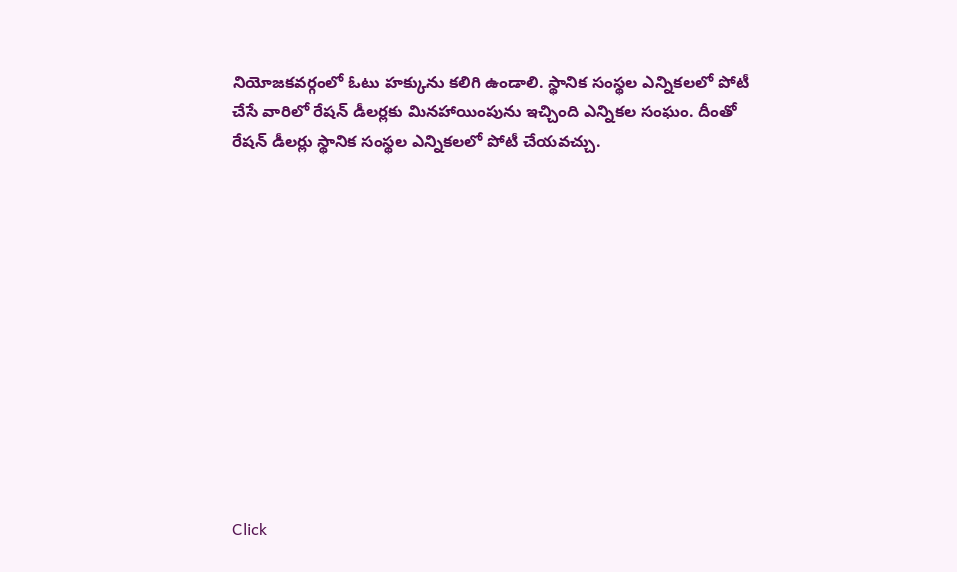నియోజకవర్గంలో ఓటు హక్కును కలిగి ఉండాలి. స్థానిక సంస్థల ఎన్నికలలో పోటీ చేసే వారిలో రేషన్ డీలర్లకు మినహాయింపును ఇచ్చింది ఎన్నికల సంఘం. దీంతో రేషన్ డీలర్లు స్థానిక సంస్థల ఎన్నికలలో పోటీ చేయవచ్చు.












Click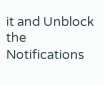it and Unblock the Notifications